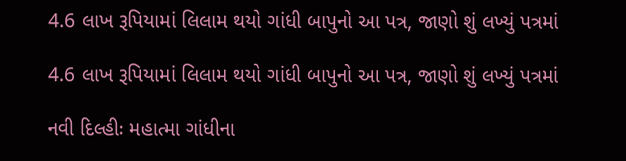4.6 લાખ રૂપિયામાં લિલામ થયો ગાંધી બાપુનો આ પત્ર, જાણો શું લખ્યું પત્રમાં

4.6 લાખ રૂપિયામાં લિલામ થયો ગાંધી બાપુનો આ પત્ર, જાણો શું લખ્યું પત્રમાં

નવી દિલ્હીઃ મહાત્મા ગાંધીના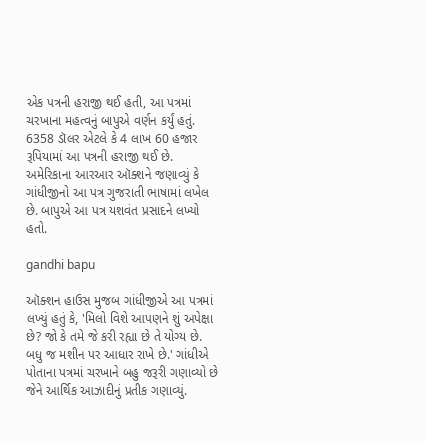એક પત્રની હરાજી થઈ હતી, આ પત્રમાં ચરખાના મહત્વનું બાપુએ વર્ણન કર્યું હતું. 6358 ડૉલર એટલે કે 4 લાખ 60 હજાર રૂપિયામાં આ પત્રની હરાજી થઈ છે. અમેરિકાના આરઆર ઑક્શને જણાવ્યું કે ગાંધીજીનો આ પત્ર ગુજરાતી ભાષામાં લખેલ છે. બાપુએ આ પત્ર યશવંત પ્રસાદને લખ્યો હતો.

gandhi bapu

ઑક્શન હાઉસ મુજબ ગાંધીજીએ આ પત્રમાં લખ્યું હતું કે, 'મિલો વિશે આપણને શું અપેક્ષા છે? જો કે તમે જે કરી રહ્યા છે તે યોગ્ય છે. બધુ જ મશીન પર આધાર રાખે છે.' ગાંધીએ પોતાના પત્રમાં ચરખાને બહુ જરૂરી ગણાવ્યો છે જેને આર્થિક આઝાદીનું પ્રતીક ગણાવ્યું.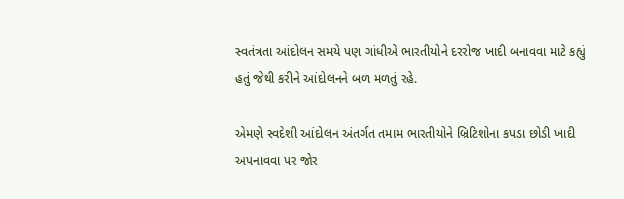સ્વતંત્રતા આંદોલન સમયે પણ ગાંધીએ ભારતીયોને દરરોજ ખાદી બનાવવા માટે કહ્યું હતું જેથી કરીને આંદોલનને બળ મળતું રહે.

એમણે સ્વદેશી આંદોલન અંતર્ગત તમામ ભારતીયોને બ્રિટિશોના કપડા છોડી ખાદી અપનાવવા પર જોર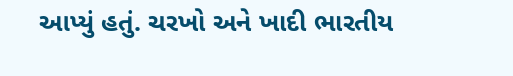આપ્યું હતું. ચરખો અને ખાદી ભારતીય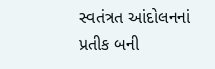સ્વતંત્રત આંદોલનનાં પ્રતીક બની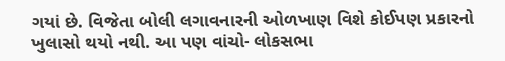ગયાં છે. વિજેતા બોલી લગાવનારની ઓળખાણ વિશે કોઈપણ પ્રકારનો ખુલાસો થયો નથી. આ પણ વાંચો- લોકસભા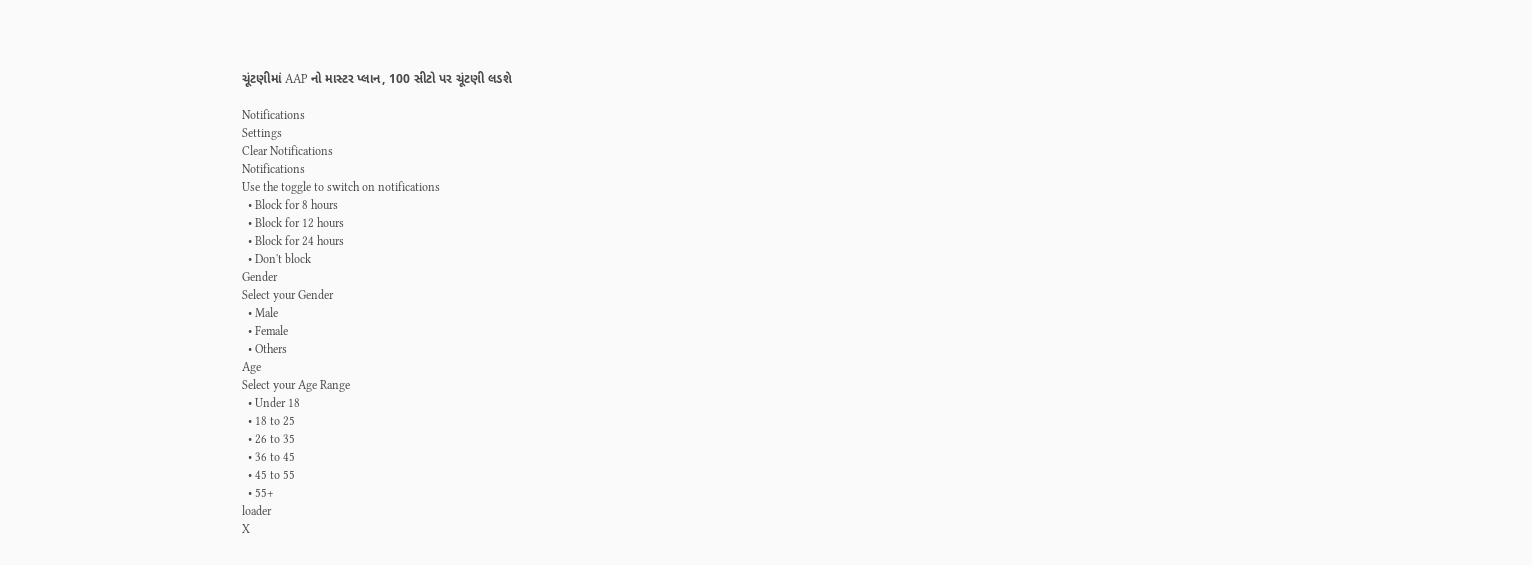ચૂંટણીમાં AAP નો માસ્ટર પ્લાન, 100 સીટો પર ચૂંટણી લડશે

Notifications
Settings
Clear Notifications
Notifications
Use the toggle to switch on notifications
  • Block for 8 hours
  • Block for 12 hours
  • Block for 24 hours
  • Don't block
Gender
Select your Gender
  • Male
  • Female
  • Others
Age
Select your Age Range
  • Under 18
  • 18 to 25
  • 26 to 35
  • 36 to 45
  • 45 to 55
  • 55+
loader
X